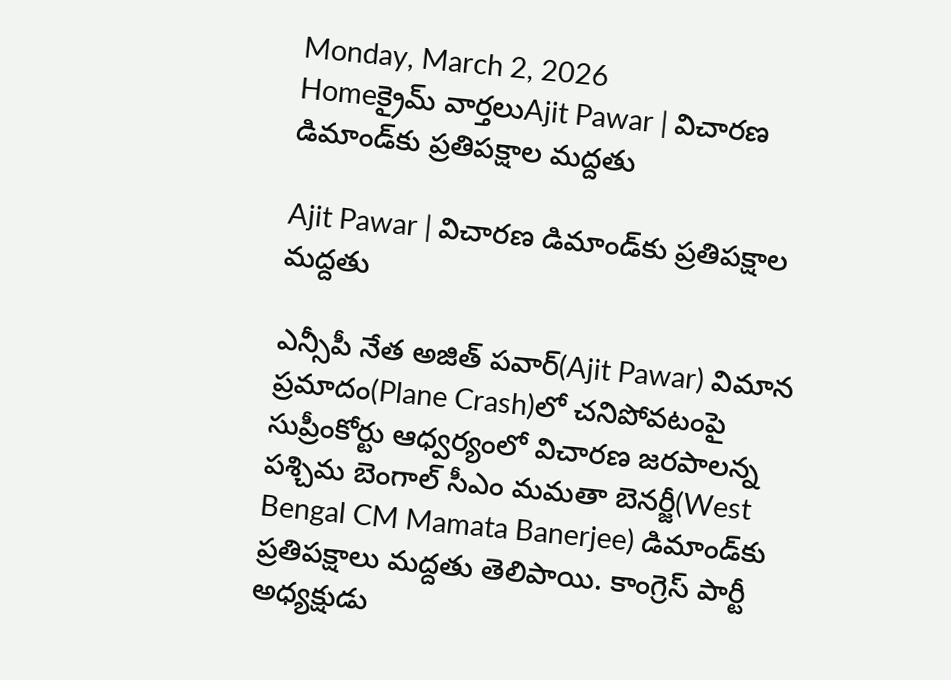Monday, March 2, 2026
Homeక్రైమ్ వార్తలుAjit Pawar | విచారణ డిమాండ్‌కు ప్రతిపక్షాల మద్దతు

Ajit Pawar | విచారణ డిమాండ్‌కు ప్రతిపక్షాల మద్దతు

ఎన్సీపీ నేత అజిత్ పవార్(Ajit Pawar) విమాన ప్రమాదం(Plane Crash)లో చనిపోవటంపై సుప్రీంకోర్టు ఆధ్వర్యంలో విచారణ జరపాలన్న పశ్చిమ బెంగాల్ సీఎం మమతా బెనర్జీ(West Bengal CM Mamata Banerjee) డిమాండ్‌కు ప్రతిపక్షాలు మద్దతు తెలిపాయి. కాంగ్రెస్ పార్టీ అధ్యక్షుడు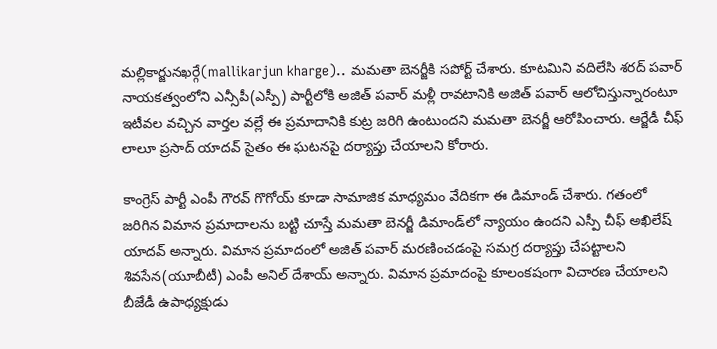మల్లికార్జునఖర్గే(mallikarjun kharge).. మమతా బెనర్జీకి సపోర్ట్ చేశారు. కూటమిని వదిలేసి శరద్ పవార్ నాయకత్వంలోని ఎన్సీపీ(ఎస్పీ) పార్టీలోకి అజిత్ పవార్ మళ్లీ రావటానికి అజిత్ పవార్ ఆలోచిస్తున్నారంటూ ఇటీవల వచ్చిన వార్తల వల్లే ఈ ప్రమాదానికి కుట్ర జరిగి ఉంటుందని మమతా బెనర్జీ ఆరోపించారు. ఆర్జేడీ చీఫ్ లాలూ ప్రసాద్ యాదవ్ సైతం ఈ ఘటనపై దర్యాప్తు చేయాలని కోరారు.

కాంగ్రెస్ పార్టీ ఎంపీ గౌరవ్ గొగోయ్ కూడా సామాజిక మాధ్యమం వేదికగా ఈ డిమాండ్ చేశారు. గతంలో జరిగిన విమాన ప్రమాదాలను బట్టి చూస్తే మమతా బెనర్జీ డిమాండ్‌లో న్యాయం ఉందని ఎస్పీ చీఫ్ అఖిలేష్ యాదవ్ అన్నారు. విమాన ప్రమాదంలో అజిత్ పవార్ మరణించడంపై సమగ్ర దర్యాప్తు చేపట్టాలని శివసేన(యూబీటీ) ఎంపీ అనిల్ దేశాయ్ అన్నారు. విమాన ప్రమాదంపై కూలంకషంగా విచారణ చేయాలని బీజేడీ ఉపాధ్యక్షుడు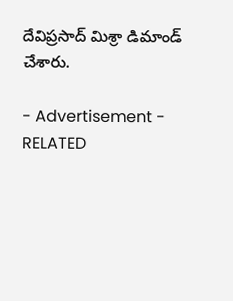దేవిప్రసాద్ మిశ్రా డిమాండ్ చేశారు.

- Advertisement -
RELATED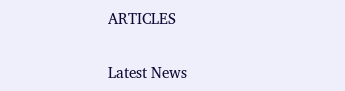ARTICLES

Latest News